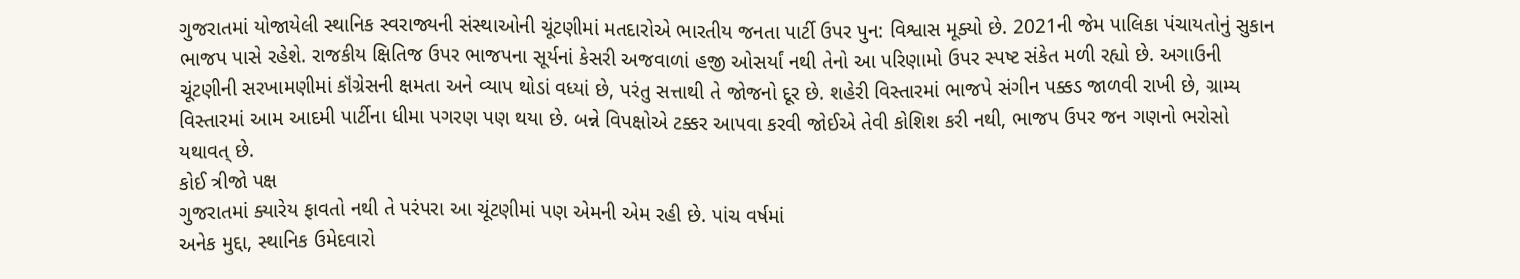ગુજરાતમાં યોજાયેલી સ્થાનિક સ્વરાજ્યની સંસ્થાઓની ચૂંટણીમાં મતદારોએ ભારતીય જનતા પાર્ટી ઉપર પુન: વિશ્વાસ મૂક્યો છે. 2021ની જેમ પાલિકા પંચાયતોનું સુકાન ભાજપ પાસે રહેશે. રાજકીય ક્ષિતિજ ઉપર ભાજપના સૂર્યનાં કેસરી અજવાળાં હજી ઓસર્યાં નથી તેનો આ પરિણામો ઉપર સ્પષ્ટ સંકેત મળી રહ્યો છે. અગાઉની ચૂંટણીની સરખામણીમાં કૉંગ્રેસની ક્ષમતા અને વ્યાપ થોડાં વધ્યાં છે, પરંતુ સત્તાથી તે જોજનો દૂર છે. શહેરી વિસ્તારમાં ભાજપે સંગીન પક્કડ જાળવી રાખી છે, ગ્રામ્ય વિસ્તારમાં આમ આદમી પાર્ટીના ધીમા પગરણ પણ થયા છે. બન્ને વિપક્ષોએ ટક્કર આપવા કરવી જોઈએ તેવી કોશિશ કરી નથી, ભાજપ ઉપર જન ગણનો ભરોસો યથાવત્ છે.
કોઈ ત્રીજો પક્ષ
ગુજરાતમાં ક્યારેય ફાવતો નથી તે પરંપરા આ ચૂંટણીમાં પણ એમની એમ રહી છે. પાંચ વર્ષમાં
અનેક મુદ્દા, સ્થાનિક ઉમેદવારો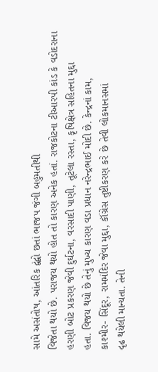સામે અસંતોષ, આંતરિક દ્વંદ્વો છતાં ભાજપ જંગી બહુમતીથી
વિજેતા થયો છે. પરાજય થયો હોત તો કારણ અનેક હતાં. રાજકોટના ટીઆરપી કાંડ કે વડોદરાના
હરણી બોટ પ્રકરણ જેવી દુર્ઘટના, વરસાદી પાણી, તૂટેલા રસ્તા, કૃષિક્ષેત્ર સહિતના મુદ્દા
હતા. વિજય થયો છે તેનું મુખ્ય કારણ વડા પ્રધાન નરેન્દ્રભાઈ મોદી છે. કેન્દ્રનાં કામ,
કાશ્મીર- સિંદૂર, રામમંદિર જેવા મુદ્દા, કૉંગ્રેસ તુષ્ટીકરણ કરે છે તેવી લોકમાનસમાં
દૃઢ થયેલી માન્યતા. તેની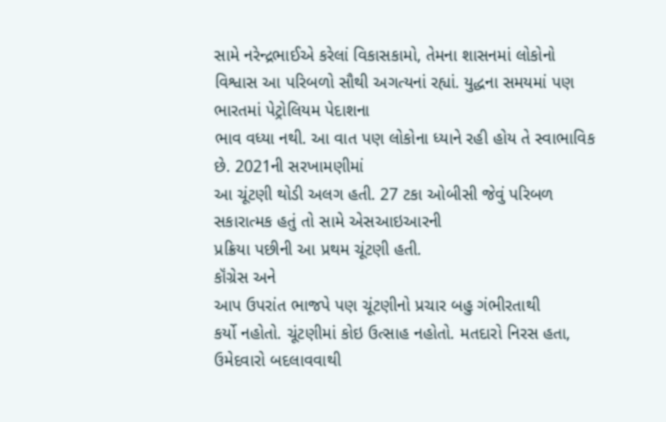સામે નરેન્દ્રભાઈએ કરેલાં વિકાસકામો, તેમના શાસનમાં લોકોનો
વિશ્વાસ આ પરિબળો સૌથી અગત્યનાં રહ્યાં. યુદ્ધના સમયમાં પણ ભારતમાં પેટ્રોલિયમ પેદાશના
ભાવ વધ્યા નથી. આ વાત પણ લોકોના ધ્યાને રહી હોય તે સ્વાભાવિક છે. 2021ની સરખામણીમાં
આ ચૂંટણી થોડી અલગ હતી. 27 ટકા ઓબીસી જેવું પરિબળ સકારાત્મક હતું તો સામે એસઆઇઆરની
પ્રક્રિયા પછીની આ પ્રથમ ચૂંટણી હતી.
કૉંગ્રેસ અને
આપ ઉપરાંત ભાજપે પણ ચૂંટણીનો પ્રચાર બહુ ગંભીરતાથી
કર્યો નહોતો. ચૂંટણીમાં કોઇ ઉત્સાહ નહોતો. મતદારો નિરસ હતા, ઉમેદવારો બદલાવવાથી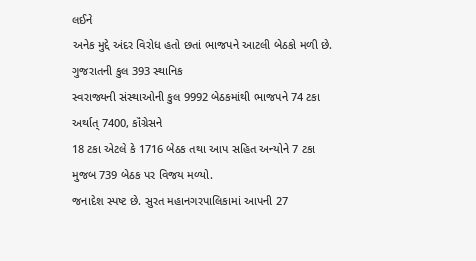લઈને
અનેક મુદ્દે અંદર વિરોધ હતો છતાં ભાજપને આટલી બેઠકો મળી છે. ગુજરાતની કુલ 393 સ્થાનિક
સ્વરાજ્યની સંસ્થાઓની કુલ 9992 બેઠકમાંથી ભાજપને 74 ટકા અર્થાત્ 7400, કૉંગ્રેસને
18 ટકા એટલે કે 1716 બેઠક તથા આપ સહિત અન્યોને 7 ટકા મુજબ 739 બેઠક પર વિજય મળ્યો.
જનાદેશ સ્પષ્ટ છે. સુરત મહાનગરપાલિકામાં આપની 27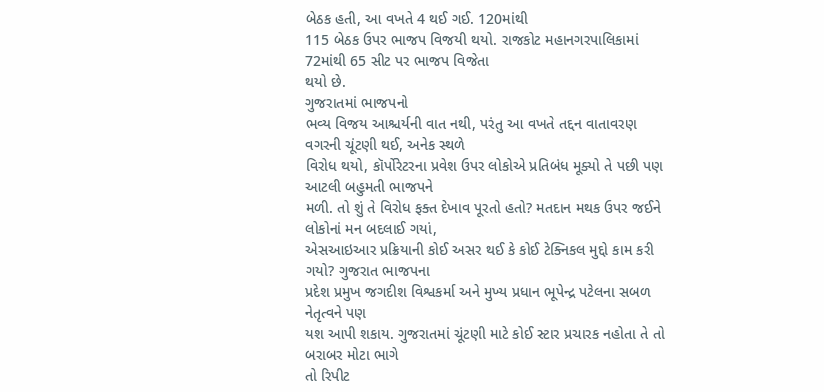બેઠક હતી, આ વખતે 4 થઈ ગઈ. 120માંથી
115 બેઠક ઉપર ભાજપ વિજયી થયો. રાજકોટ મહાનગરપાલિકામાં 72માંથી 65 સીટ પર ભાજપ વિજેતા
થયો છે.
ગુજરાતમાં ભાજપનો
ભવ્ય વિજય આશ્ચર્યની વાત નથી, પરંતુ આ વખતે તદ્દન વાતાવરણ વગરની ચૂંટણી થઈ, અનેક સ્થળે
વિરોધ થયો, કૉર્પોરેટરના પ્રવેશ ઉપર લોકોએ પ્રતિબંધ મૂક્યો તે પછી પણ આટલી બહુમતી ભાજપને
મળી. તો શું તે વિરોધ ફક્ત દેખાવ પૂરતો હતો? મતદાન મથક ઉપર જઈને લોકોનાં મન બદલાઈ ગયાં,
એસઆઇઆર પ્રક્રિયાની કોઈ અસર થઈ કે કોઈ ટેક્નિકલ મુદ્દો કામ કરી ગયો? ગુજરાત ભાજપના
પ્રદેશ પ્રમુખ જગદીશ વિશ્વકર્મા અને મુખ્ય પ્રધાન ભૂપેન્દ્ર પટેલના સબળ નેતૃત્વને પણ
યશ આપી શકાય. ગુજરાતમાં ચૂંટણી માટે કોઈ સ્ટાર પ્રચારક નહોતા તે તો બરાબર મોટા ભાગે
તો રિપીટ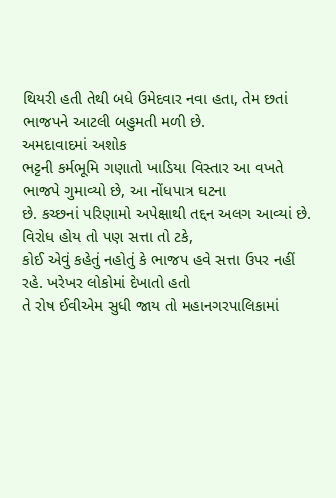થિયરી હતી તેથી બધે ઉમેદવાર નવા હતા, તેમ છતાં ભાજપને આટલી બહુમતી મળી છે.
અમદાવાદમાં અશોક
ભટ્ટની કર્મભૂમિ ગણાતો ખાડિયા વિસ્તાર આ વખતે ભાજપે ગુમાવ્યો છે, આ નોંધપાત્ર ઘટના
છે. કચ્છનાં પરિણામો અપેક્ષાથી તદ્દન અલગ આવ્યાં છે. વિરોધ હોય તો પણ સત્તા તો ટકે,
કોઈ એવું કહેતું નહોતું કે ભાજપ હવે સત્તા ઉપર નહીં રહે. ખરેખર લોકોમાં દેખાતો હતો
તે રોષ ઈવીએમ સુધી જાય તો મહાનગરપાલિકામાં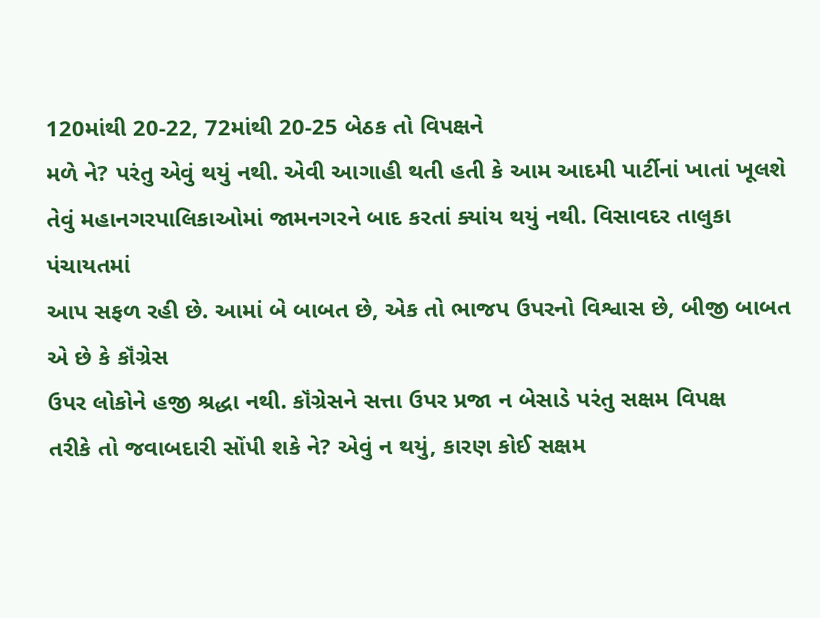120માંથી 20-22, 72માંથી 20-25 બેઠક તો વિપક્ષને
મળે ને? પરંતુ એવું થયું નથી. એવી આગાહી થતી હતી કે આમ આદમી પાર્ટીનાં ખાતાં ખૂલશે
તેવું મહાનગરપાલિકાઓમાં જામનગરને બાદ કરતાં ક્યાંય થયું નથી. વિસાવદર તાલુકા પંચાયતમાં
આપ સફળ રહી છે. આમાં બે બાબત છે, એક તો ભાજપ ઉપરનો વિશ્વાસ છે, બીજી બાબત એ છે કે કૉંગ્રેસ
ઉપર લોકોને હજી શ્રદ્ધા નથી. કૉંગ્રેસને સત્તા ઉપર પ્રજા ન બેસાડે પરંતુ સક્ષમ વિપક્ષ
તરીકે તો જવાબદારી સોંપી શકે ને? એવું ન થયું, કારણ કોઈ સક્ષમ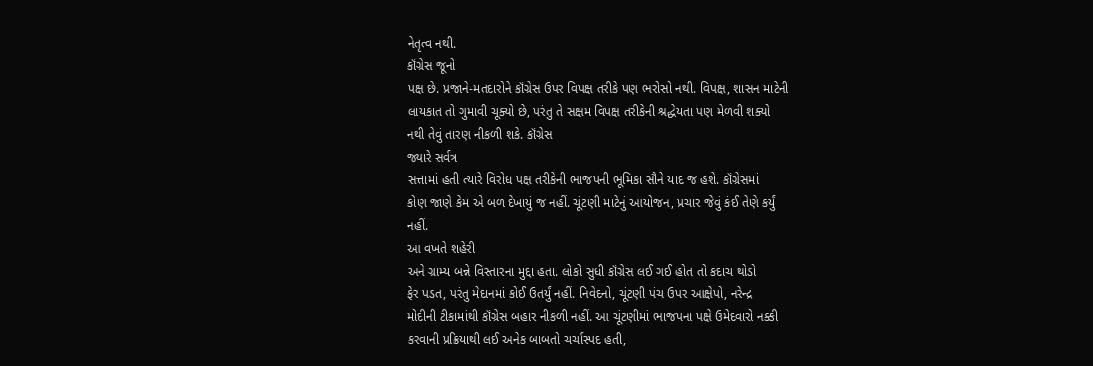નેતૃત્વ નથી.
કૉંગ્રેસ જૂનો
પક્ષ છે. પ્રજાને-મતદારોને કૉંગ્રેસ ઉપર વિપક્ષ તરીકે પણ ભરોસો નથી. વિપક્ષ, શાસન માટેની
લાયકાત તો ગુમાવી ચૂક્યો છે, પરંતુ તે સક્ષમ વિપક્ષ તરીકેની શ્રદ્ધેયતા પણ મેળવી શક્યો
નથી તેવું તારણ નીકળી શકે. કૉંગ્રેસ
જ્યારે સર્વત્ર
સત્તામાં હતી ત્યારે વિરોધ પક્ષ તરીકેની ભાજપની ભૂમિકા સૌને યાદ જ હશે. કૉંગ્રેસમાં
કોણ જાણે કેમ એ બળ દેખાયું જ નહીં. ચૂંટણી માટેનું આયોજન, પ્રચાર જેવું કંઈ તેણે કર્યું
નહીં.
આ વખતે શહેરી
અને ગ્રામ્ય બન્ને વિસ્તારના મુદ્દા હતા. લોકો સુધી કૉંગ્રેસ લઈ ગઈ હોત તો કદાચ થોડો
ફેર પડત, પરંતુ મેદાનમાં કોઈ ઉતર્યું નહીં. નિવેદનો, ચૂંટણી પંચ ઉપર આક્ષેપો, નરેન્દ્ર
મોદીની ટીકામાંથી કૉંગ્રેસ બહાર નીકળી નહીં. આ ચૂંટણીમાં ભાજપના પક્ષે ઉમેદવારો નક્કી
કરવાની પ્રક્રિયાથી લઈ અનેક બાબતો ચર્ચાસ્પદ હતી,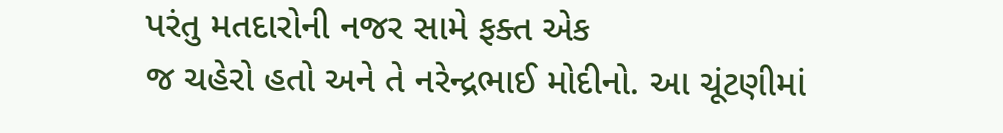પરંતુ મતદારોની નજર સામે ફક્ત એક
જ ચહેરો હતો અને તે નરેન્દ્રભાઈ મોદીનો. આ ચૂંટણીમાં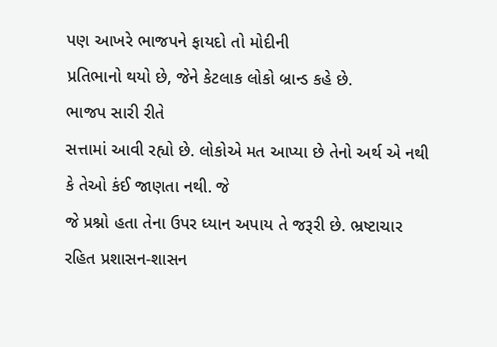પણ આખરે ભાજપને ફાયદો તો મોદીની
પ્રતિભાનો થયો છે, જેને કેટલાક લોકો બ્રાન્ડ કહે છે.
ભાજપ સારી રીતે
સત્તામાં આવી રહ્યો છે. લોકોએ મત આપ્યા છે તેનો અર્થ એ નથી કે તેઓ કંઈ જાણતા નથી. જે
જે પ્રશ્નો હતા તેના ઉપર ધ્યાન અપાય તે જરૂરી છે. ભ્રષ્ટાચાર રહિત પ્રશાસન-શાસન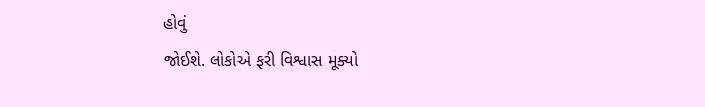હોવું
જોઈશે. લોકોએ ફરી વિશ્વાસ મૂક્યો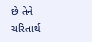છે તેને ચરિતાર્થ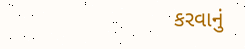કરવાનું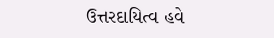ઉત્તરદાયિત્વ હવે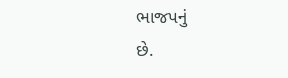ભાજપનું
છે.